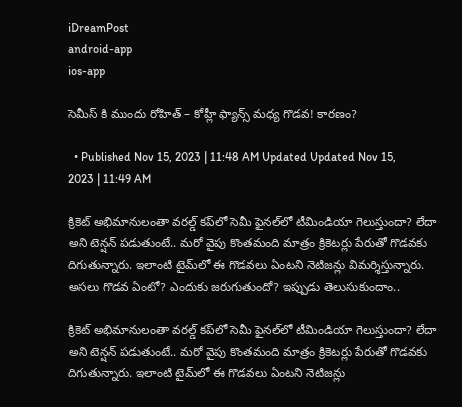iDreamPost
android-app
ios-app

సెమీస్ కి ముందు రోహిత్ – కోహ్లీ ఫ్యాన్స్ మధ్య గొడవ! కారణం?

  • Published Nov 15, 2023 | 11:48 AM Updated Updated Nov 15, 2023 | 11:49 AM

క్రికెట్‌ అభిమానులంతా వరల్డ్‌ కప్‌లో సెమీ ఫైనల్‌లో టీమిండియా గెలుస్తుందా? లేదా అని టెన్షన్‌ పడుతుంటే.. మరో వైపు కొంతమంది మాత్రం క్రికెటర్లు పేరుతో గొడవకు దిగుతున్నారు. ఇలాంటి టైమ్‌లో ఈ గొడవలు ఏంటని నెటిజన్లు విమర్శిస్తున్నారు. అసలు గొడవ ఏంటో? ఎందుకు జరుగుతుందో? ఇప్పుడు తెలుసుకుందాం..

క్రికెట్‌ అభిమానులంతా వరల్డ్‌ కప్‌లో సెమీ ఫైనల్‌లో టీమిండియా గెలుస్తుందా? లేదా అని టెన్షన్‌ పడుతుంటే.. మరో వైపు కొంతమంది మాత్రం క్రికెటర్లు పేరుతో గొడవకు దిగుతున్నారు. ఇలాంటి టైమ్‌లో ఈ గొడవలు ఏంటని నెటిజన్లు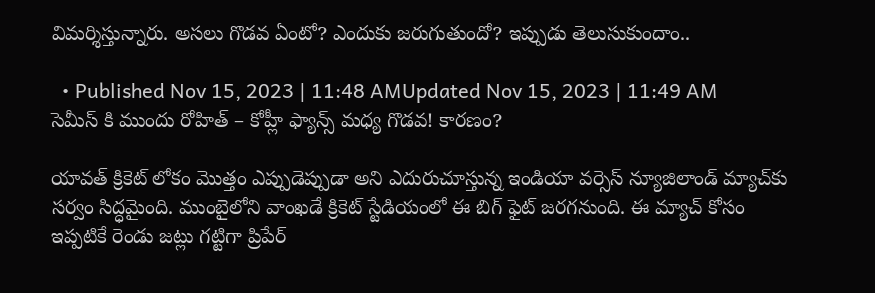విమర్శిస్తున్నారు. అసలు గొడవ ఏంటో? ఎందుకు జరుగుతుందో? ఇప్పుడు తెలుసుకుందాం..

  • Published Nov 15, 2023 | 11:48 AMUpdated Nov 15, 2023 | 11:49 AM
సెమీస్ కి ముందు రోహిత్ – కోహ్లీ ఫ్యాన్స్ మధ్య గొడవ! కారణం?

యావత్‌ క్రికెట్‌ లోకం మొత్తం ఎప్పుడెప్పుడా అని ఎదురుచూస్తున్న ఇండియా వర్సెస్‌ న్యూజిలాండ్‌ మ్యాచ్‌కు సర్వం సిద్ధమైంది. ముంబైలోని వాంఖడే క్రికెట్‌ స్టేడియంలో ఈ బిగ్‌ ఫైట్‌ జరగనుంది. ఈ మ్యాచ్‌ కోసం ఇప్పటికే రెండు జట్లు గట్టిగా ప్రిపేర్‌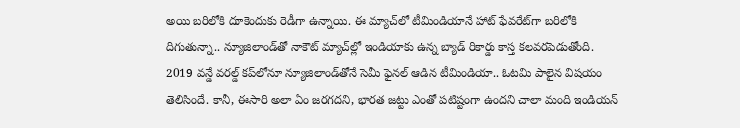అయి బరిలోకి దూకెందుకు రెడీగా ఉన్నాయి. ఈ మ్యాచ్‌లో టీమిండియానే హాట్‌ ఫేవరేట్‌గా బరిలోకి దిగుతున్నా.. న్యూజిలాండ్‌తో నాకౌట్‌ మ్యాచ్‌ల్లో ఇండియాకు ఉన్న బ్యాడ్‌ రికార్డు కాస్త కలవరపెడుతోంది. 2019 వన్డే వరల్డ్‌ కప్‌లోనూ న్యూజిలాండ్‌తోనే సెమీ ఫైనల్‌ ఆడిన టీమిండియా.. ఓటమి పాలైన విషయం తెలిసిందే. కానీ, ఈసారి అలా ఏం జరగదని, భారత జట్టు ఎంతో పటిష్టంగా ఉందని చాలా మంది ఇండియన్‌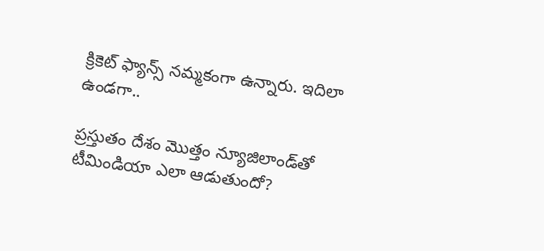క్రికెట్‌ ఫ్యాన్స్‌ నమ్మకంగా ఉన్నారు. ఇదిలా ఉండగా..

ప్రస్తుతం దేశం మొత్తం న్యూజిలాండ్‌తో టీమిండియా ఎలా ఆడుతుందో?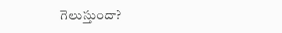గెలుస్తుందా?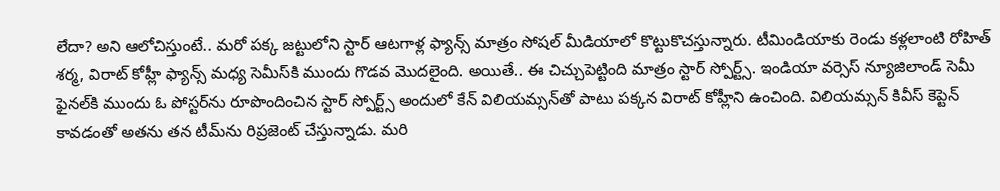లేదా? అని ఆలోచిస్తుంటే.. మరో పక్క జట్టులోని స్టార్‌ ఆటగాళ్ల ఫ్యాన్స్‌ మాత్రం సోషల్‌ మీడియాలో కొట్టుకొచస్తున్నారు. టీమిండియాకు రెండు కళ్లలాంటి రోహిత్‌ శర్మ, విరాట్‌ కోహ్లీ ఫ్యాన్స్‌ మధ్య సెమీస్‌కి ముందు గొడవ మొదలైంది. అయితే.. ఈ చిచ్చుపెట్టింది మాత్రం స్టార్‌ స్పోర్ట్స్‌. ఇండియా వర్సెస్‌ న్యూజిలాండ్‌ సెమీ ఫైనల్‌కి ముందు ఓ పోస్టర్‌ను రూపొందించిన స్టార్‌ స్పోర్ట్స్‌ అందులో కేన్‌ విలియమ్సన్‌తో పాటు పక్కన విరాట్‌ కోహ్లీని ఉంచింది. విలియమ్సన్‌ కివీస్‌ కెప్టెన్‌ కావడంతో అతను తన టీమ్‌ను రిప్రజెంట్‌ చేస్తున్నాడు. మరి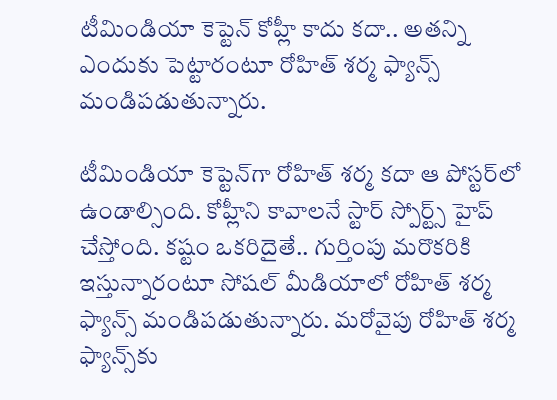టీమిండియా కెప్టెన్‌ కోహ్లీ కాదు కదా.. అతన్ని ఎందుకు పెట్టారంటూ రోహిత్‌ శర్మ ఫ్యాన్స్‌ మండిపడుతున్నారు.

టీమిండియా కెప్టెన్‌గా రోహిత్‌ శర్మ కదా ఆ పోస్టర్‌లో ఉండాల్సింది. కోహ్లీని కావాలనే స్టార్‌ స్పోర్ట్స్‌ హైప్‌ చేస్తోంది. కష్టం ఒకరిదైతే.. గుర్తింపు మరొకరికి ఇస్తున్నారంటూ సోషల్‌ మీడియాలో రోహిత్‌ శర్మ ఫ్యాన్స్‌ మండిపడుతున్నారు. మరోవైపు రోహిత్‌ శర్మ ఫ్యాన్స్‌కు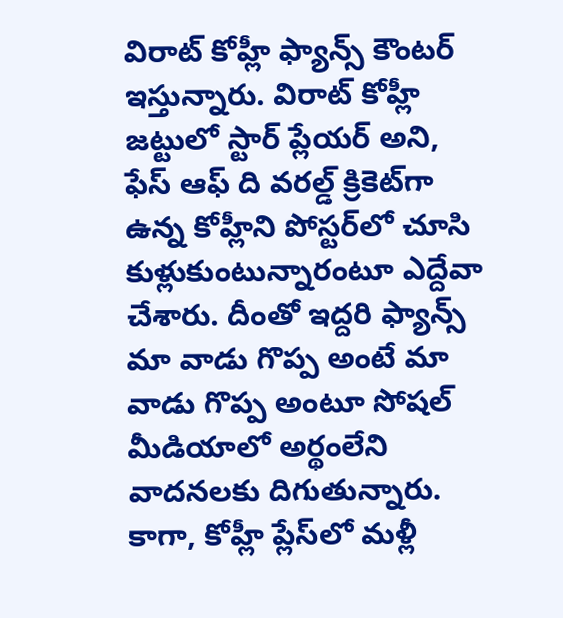విరాట్‌ కోహ్లీ ఫ్యాన్స్‌ కౌంటర్‌ ఇస్తున్నారు. విరాట్‌ కోహ్లీ జట్టులో స్టార్‌ ప్లేయర్‌ అని, ఫేస్‌ ఆఫ్‌ ది వరల్డ్‌ క్రికెట్‌గా ఉన్న కోహ్లీని పోస్టర్‌లో చూసి కుళ్లుకుంటున్నారంటూ ఎద్దేవా చేశారు. దీంతో ఇద్దరి ఫ్యాన్స్‌ మా వాడు గొప్ప అంటే మా వాడు గొప్ప అంటూ సోషల్‌ మీడియాలో అర్థంలేని వాదనలకు దిగుతున్నారు. కాగా, కోహ్లీ ప్లేస్‌లో మళ్లీ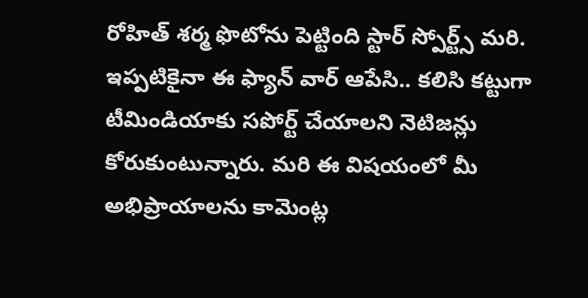రోహిత్‌ శర్మ ఫొటోను పెట్టింది స్టార్‌ స్పోర్ట్స్‌ మరి. ఇప్పటికైనా ఈ ఫ్యాన్‌ వార్‌ ఆపేసి.. కలిసి కట్టుగా టీమిండియాకు సపోర్ట్‌ చేయాలని నెటిజన్లు కోరుకుంటున్నారు. మరి ఈ విషయంలో మీ అభిప్రాయాలను కామెంట్ల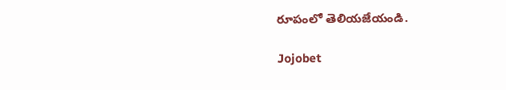రూపంలో తెలియజేయండి.

Jojobet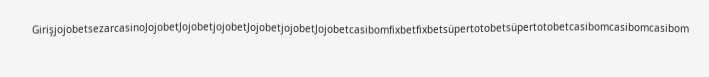GirişjojobetsezarcasinoJojobetJojobetjojobetJojobetjojobetJojobetcasibomfixbetfixbetsüpertotobetsüpertotobetcasibomcasibomcasibom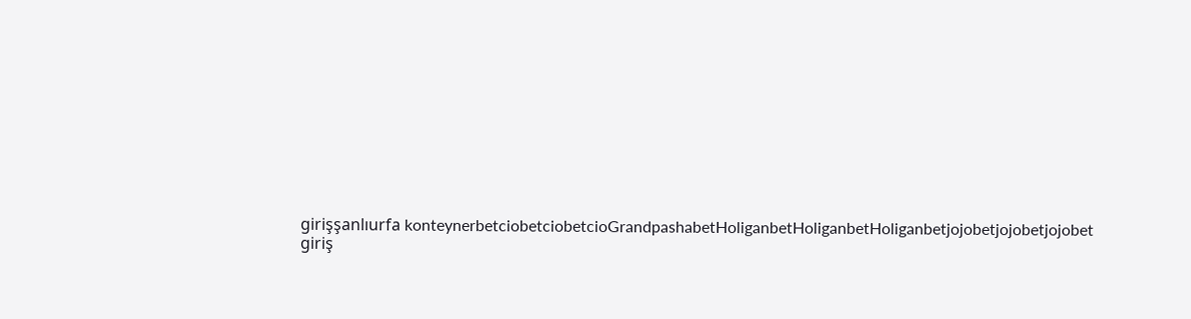girişşanlıurfa konteynerbetciobetciobetcioGrandpashabetHoliganbetHoliganbetHoliganbetjojobetjojobetjojobet giriş